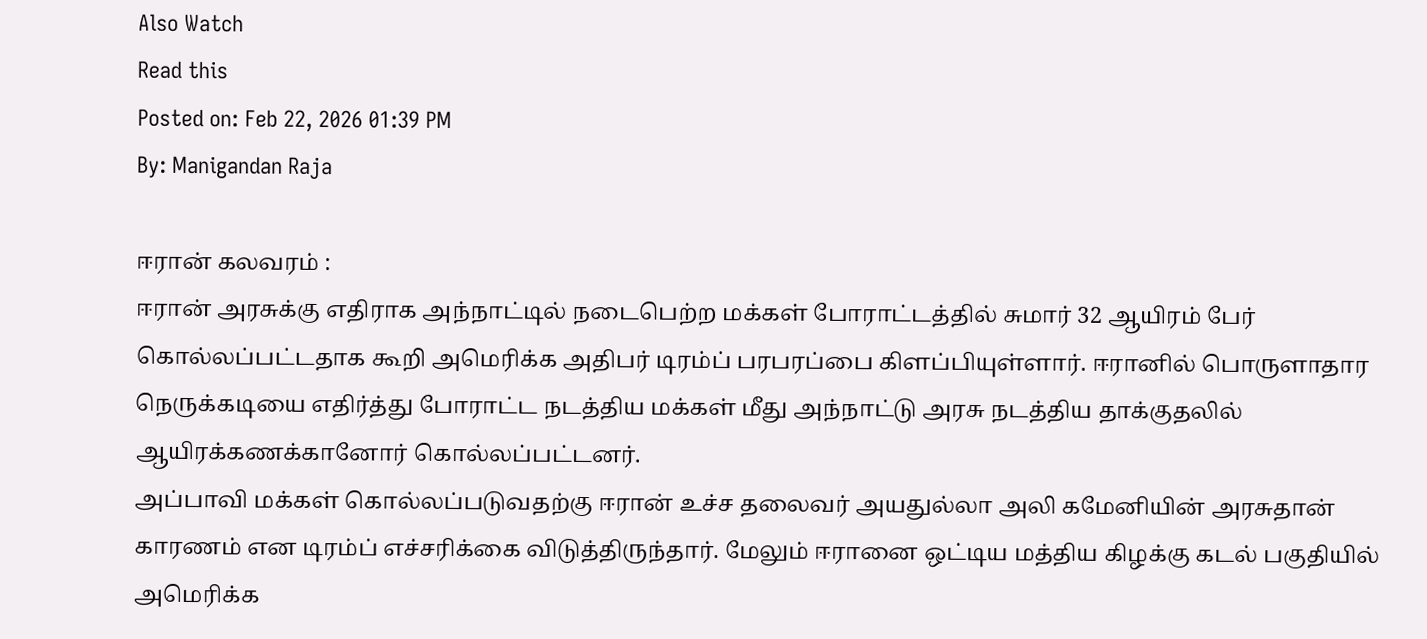Also Watch
Read this
Posted on: Feb 22, 2026 01:39 PM
By: Manigandan Raja

ஈரான் கலவரம் :
ஈரான் அரசுக்கு எதிராக அந்நாட்டில் நடைபெற்ற மக்கள் போராட்டத்தில் சுமார் 32 ஆயிரம் பேர் கொல்லப்பட்டதாக கூறி அமெரிக்க அதிபர் டிரம்ப் பரபரப்பை கிளப்பியுள்ளார். ஈரானில் பொருளாதார நெருக்கடியை எதிர்த்து போராட்ட நடத்திய மக்கள் மீது அந்நாட்டு அரசு நடத்திய தாக்குதலில் ஆயிரக்கணக்கானோர் கொல்லப்பட்டனர்.
அப்பாவி மக்கள் கொல்லப்படுவதற்கு ஈரான் உச்ச தலைவர் அயதுல்லா அலி கமேனியின் அரசுதான் காரணம் என டிரம்ப் எச்சரிக்கை விடுத்திருந்தார். மேலும் ஈரானை ஒட்டிய மத்திய கிழக்கு கடல் பகுதியில் அமெரிக்க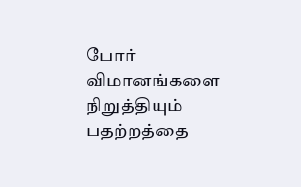போர் விமானங்களை நிறுத்தியும் பதற்றத்தை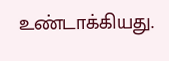உண்டாக்கியது.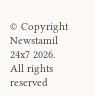© Copyright Newstamil 24x7 2026. All rights reserved